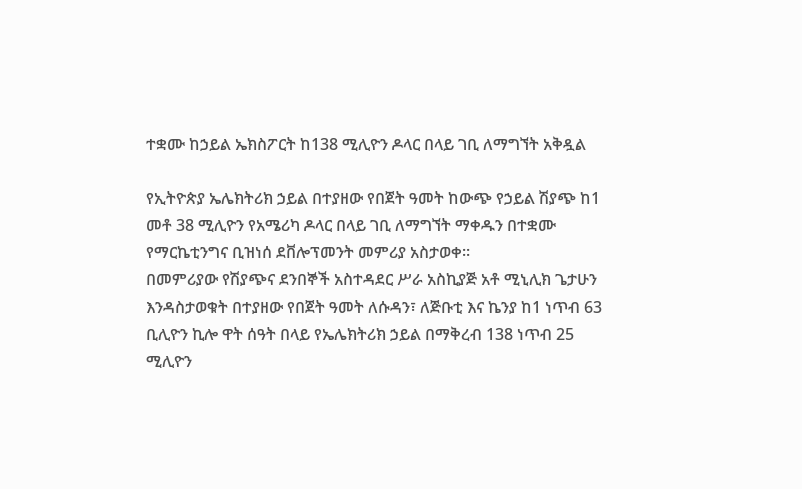ተቋሙ ከኃይል ኤክስፖርት ከ138 ሚሊዮን ዶላር በላይ ገቢ ለማግኘት አቅዷል

የኢትዮጵያ ኤሌክትሪክ ኃይል በተያዘው የበጀት ዓመት ከውጭ የኃይል ሽያጭ ከ1 መቶ 38 ሚሊዮን የአሜሪካ ዶላር በላይ ገቢ ለማግኘት ማቀዱን በተቋሙ የማርኬቲንግና ቢዝነሰ ደቨሎፕመንት መምሪያ አስታወቀ፡፡
በመምሪያው የሽያጭና ደንበኞች አስተዳደር ሥራ አስኪያጅ አቶ ሚኒሊክ ጌታሁን እንዳስታወቁት በተያዘው የበጀት ዓመት ለሱዳን፣ ለጅቡቲ እና ኬንያ ከ1 ነጥብ 63 ቢሊዮን ኪሎ ዋት ሰዓት በላይ የኤሌክትሪክ ኃይል በማቅረብ 138 ነጥብ 25 ሚሊዮን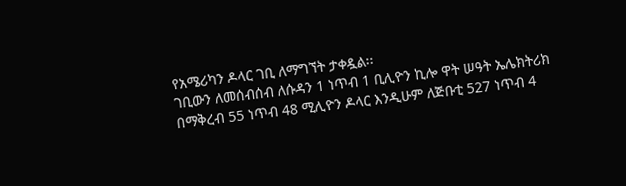የአሜሪካን ዶላር ገቢ ለማግኘት ታቀዷል፡፡
ገቢውን ለመሰብሰብ ለሱዳን 1 ነጥብ 1 ቢሊዮን ኪሎ ዋት ሠዓት ኤሌክትሪክ በማቅረብ 55 ነጥብ 48 ሚሊዮን ዶላር እንዲሁም ለጅቡቲ 527 ነጥብ 4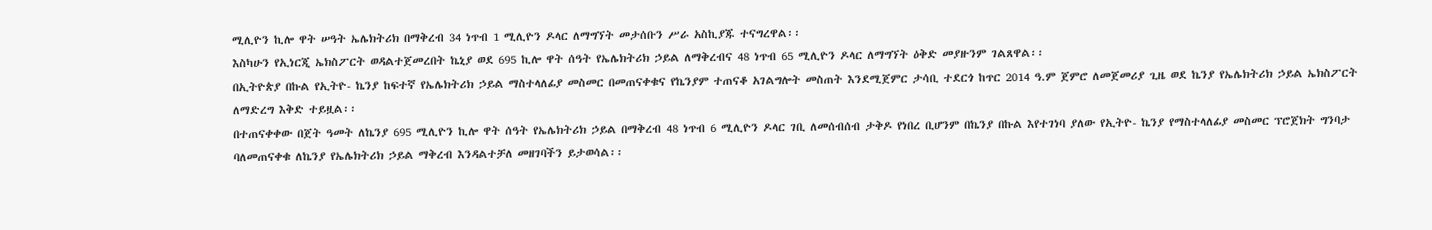ሚሊዮን ኪሎ ዋት ሠዓት ኤሌክትሪክ በማቅረብ 34 ነጥብ 1 ሚሊዮን ዶላር ለማግኘት መታሰቡን ሥራ አስኪያጁ ተናግረዋል፡፡
እስካሁን የኢነርጂ ኤክስፖርት ወዳልተጀመረበት ኬኒያ ወደ 695 ኪሎ ዋት ሰዓት የኤሌክትሪክ ኃይል ለማቅረብና 48 ነጥብ 65 ሚሊዮን ዶላር ለማግኘት ዕቅድ መያዙንም ገልጸዋል፡፡
በኢትዮጵያ በኩል የኢትዮ- ኬንያ ከፍተኛ የኤሌክትሪክ ኃይል ማስተላለፊያ መስመር በመጠናቀቁና የኬንያም ተጠናቆ አገልግሎት መስጠት እንደሚጀምር ታሳቢ ተደርጎ ከጥር 2014 ዓ.ም ጀምሮ ለመጀመሪያ ጊዜ ወደ ኬንያ የኤሌክትሪክ ኃይል ኤክስፖርት ለማድረግ እቅድ ተይዟል፡፡
በተጠናቀቀው በጀት ዓመት ለኬንያ 695 ሚሊዮን ኪሎ ዋት ሰዓት የኤሌክትሪክ ኃይል በማቅረብ 48 ነጥብ 6 ሚሊዮን ዶላር ገቢ ለመሰብሰብ ታቅዶ የነበረ ቢሆንም በኬንያ በኩል እየተገነባ ያለው የኢትዮ- ኬንያ የማስተላለፊያ መስመር ፕሮጀክት ግንባታ ባለመጠናቀቁ ለኬንያ የኤሌክትሪክ ኃይል ማቅረብ እንዳልተቻለ መዘገባችን ይታወሳል፡፡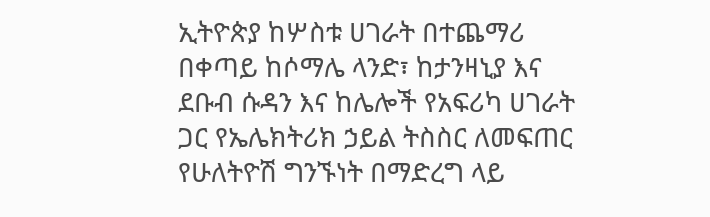ኢትዮጵያ ከሦስቱ ሀገራት በተጨማሪ በቀጣይ ከሶማሌ ላንድ፣ ከታንዛኒያ እና ደቡብ ሱዳን እና ከሌሎች የአፍሪካ ሀገራት ጋር የኤሌክትሪክ ኃይል ትስስር ለመፍጠር የሁለትዮሽ ግንኙነት በማድረግ ላይ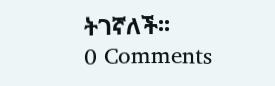ትገኛለች፡፡
0 Comments